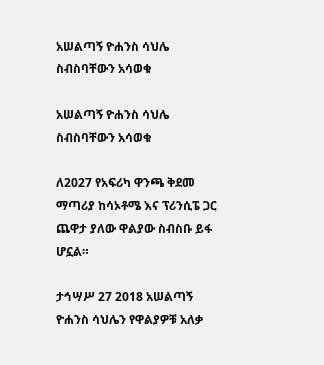አሠልጣኝ ዮሐንስ ሳህሌ ስብስባቸውን አሳወቁ

አሠልጣኝ ዮሐንስ ሳህሌ ስብስባቸውን አሳወቁ

ለ2027 የአፍሪካ ዋንጫ ቅደመ ማጣሪያ ከሳኦቶሜ እና ፕሪንሲፔ ጋር ጨዋታ ያለው ዋልያው ስብስቡ ይፋ ሆኗል።

ታኅሣሥ 27 2018 አሠልጣኝ ዮሐንስ ሳህሌን የዋልያዎቹ አለቃ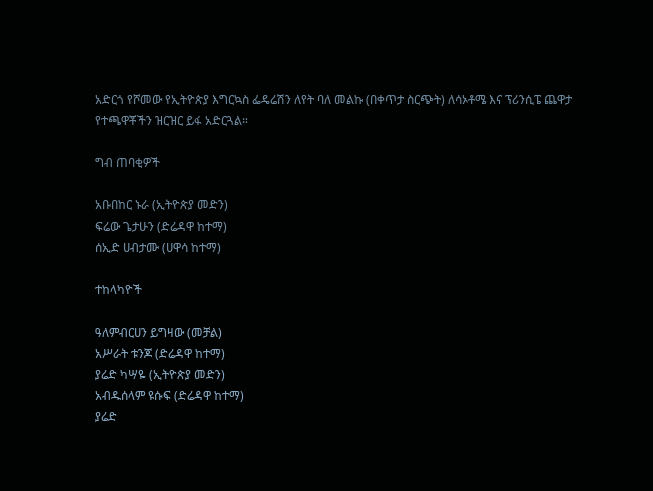አድርጎ የሾመው የኢትዮጵያ እግርኳስ ፌዴሬሽን ለየት ባለ መልኩ (በቀጥታ ስርጭት) ለሳኦቶሜ እና ፕሪንሲፔ ጨዋታ የተጫዋቾችን ዝርዝር ይፋ አድርጓል።

ግብ ጠባቂዎች

አቡበከር ኑራ (ኢትዮጵያ መድን)
ፍሬው ጌታሁን (ድሬዳዋ ከተማ)
ሰኢድ ሀብታሙ (ሀዋሳ ከተማ)

ተከላካዮች

ዓለምብርሀን ይግዛው (መቻል)
አሥራት ቱንጆ (ድሬዳዋ ከተማ)
ያሬድ ካሣዬ (ኢትዮጵያ መድን)
አብዱሰላም ዩሱፍ (ድሬዳዋ ከተማ)
ያሬድ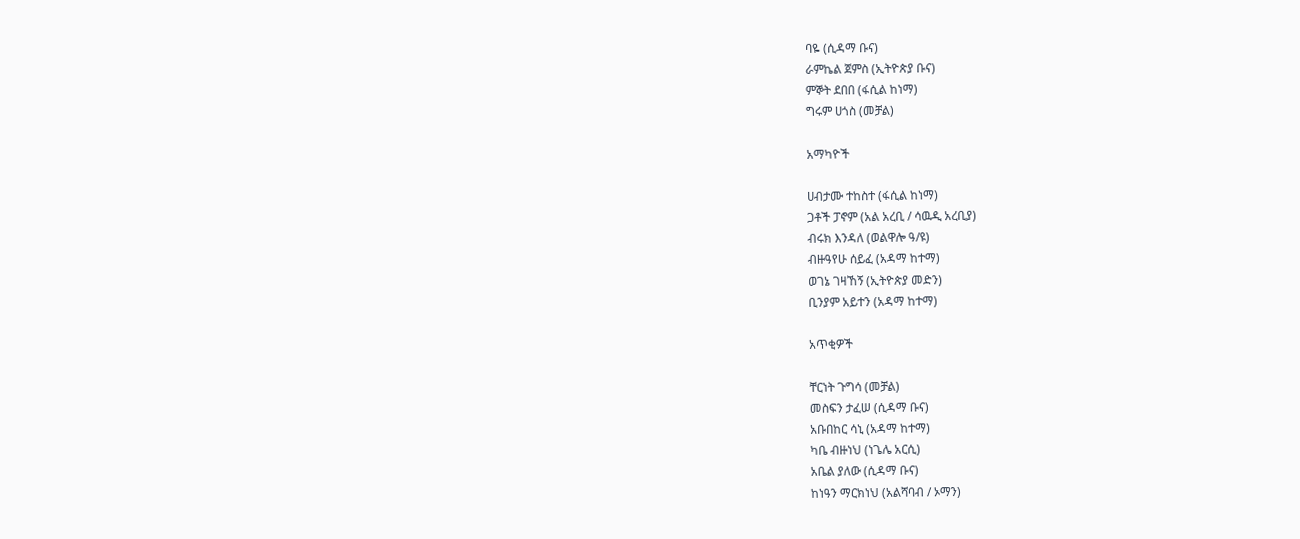ባዬ (ሲዳማ ቡና)
ራምኬል ጀምስ (ኢትዮጵያ ቡና)
ምኞት ደበበ (ፋሲል ከነማ)
ግሩም ሀጎስ (መቻል)

አማካዮች

ሀብታሙ ተከስተ (ፋሲል ከነማ)
ጋቶች ፓኖም (አል አረቢ / ሳዉዲ አረቢያ)
ብሩክ እንዳለ (ወልዋሎ ዓ/ዩ)
ብዙዓየሁ ሰይፈ (አዳማ ከተማ)
ወገኔ ገዛኸኝ (ኢትዮጵያ መድን)
ቢንያም አይተን (አዳማ ከተማ)

አጥቂዎች

ቸርነት ጉግሳ (መቻል)
መስፍን ታፈሠ (ሲዳማ ቡና)
አቡበከር ሳኒ (አዳማ ከተማ)
ካቤ ብዙነህ (ነጌሌ አርሲ)
አቤል ያለው (ሲዳማ ቡና)
ከነዓን ማርክነህ (አልሻባብ / ኦማን)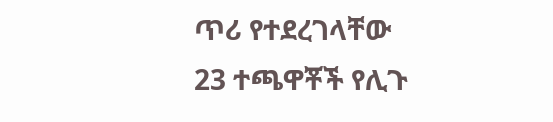ጥሪ የተደረገላቸው 23 ተጫዋቾች የሊጉ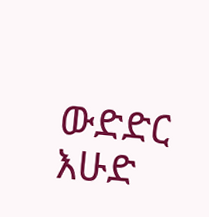ውድድር እሁድ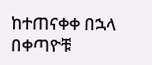ከተጠናቀቀ በኋላ በቀጣዮቹ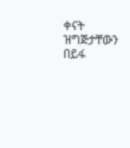ቀናት ዝግጅታቸውን በይፋ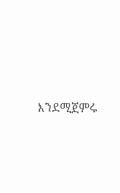እንደሚጀምሩ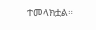ተመላክቷል።